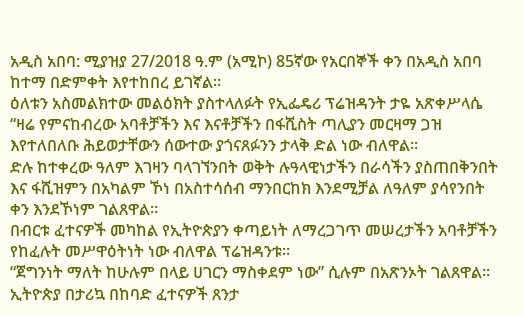አዲስ አበባ: ሚያዝያ 27/2018 ዓ.ም (አሚኮ) 85ኛው የአርበኞች ቀን በአዲስ አበባ ከተማ በድምቀት እየተከበረ ይገኛል።
ዕለቱን አስመልክተው መልዕክት ያስተላለፉት የኢፌዴሪ ፕሬዝዳንት ታዬ አጽቀሥላሴ “ዛሬ የምናከብረው አባቶቻችን እና እናቶቻችን በፋሺስት ጣሊያን መርዛማ ጋዝ እየተለበለቡ ሕይወታቸውን ሰውተው ያጎናጸፉንን ታላቅ ድል ነው ብለዋል።
ድሉ ከተቀረው ዓለም እገዛን ባላገኘንበት ወቅት ሉዓላዊነታችን በራሳችን ያስጠበቅንበት እና ፋሺዝምን በአካልም ኾነ በአስተሳሰብ ማንበርከክ እንደሚቻል ለዓለም ያሳየንበት ቀን እንደኾነም ገልጸዋል።
በብርቱ ፈተናዎች መካከል የኢትዮጵያን ቀጣይነት ለማረጋገጥ መሠረታችን አባቶቻችን የከፈሉት መሥዋዕትነት ነው ብለዋል ፕሬዝዳንቱ።
“ጀግንነት ማለት ከሁሉም በላይ ሀገርን ማስቀደም ነው” ሲሉም በአጽንኦት ገልጸዋል።
ኢትዮጵያ በታሪኳ በከባድ ፈተናዎች ጸንታ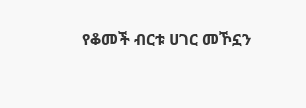የቆመች ብርቱ ሀገር መኾኗን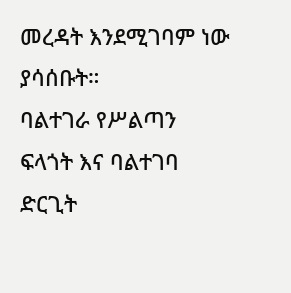መረዳት እንደሚገባም ነው ያሳሰቡት።
ባልተገራ የሥልጣን ፍላጎት እና ባልተገባ ድርጊት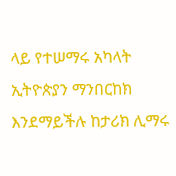ላይ የተሠማሩ አካላት ኢትዮጵያን ማንበርከክ እንደማይችሉ ከታሪክ ሊማሩ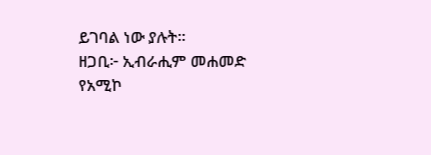ይገባል ነው ያሉት።
ዘጋቢ፦ ኢብራሒም መሐመድ
የአሚኮ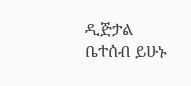ዲጅታል ቤተሰብ ይሁኑ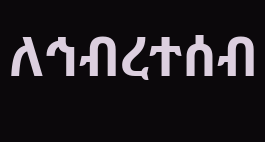ለኅብረተሰብ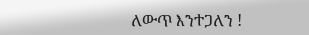ለውጥ እንተጋለን !